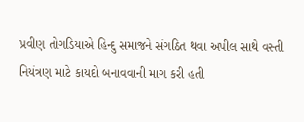પ્રવીણ તોગડિયાએ હિન્દુ સમાજને સંગઠિત થવા અપીલ સાથે વસ્તી નિયંત્રણ માટે કાયદો બનાવવાની માગ કરી હતી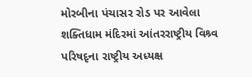મોરબીના પંચાસર રોડ પર આવેલા શક્તિધામ મંદિરમાં આંતરરાષ્ટ્રીય વિશ્ર્વ પરિષદૃના રાષ્ટ્રીય અધ્યક્ષ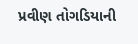પ્રવીણ તોગડિયાની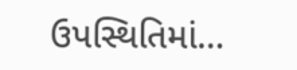ઉપસ્થિતિમાં…